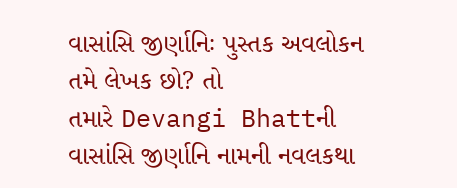વાસાંસિ જીર્ણાનિઃ પુસ્તક અવલોકન
તમે લેખક છો? તો
તમારે Devangi Bhattની
વાસાંસિ જીર્ણાનિ નામની નવલકથા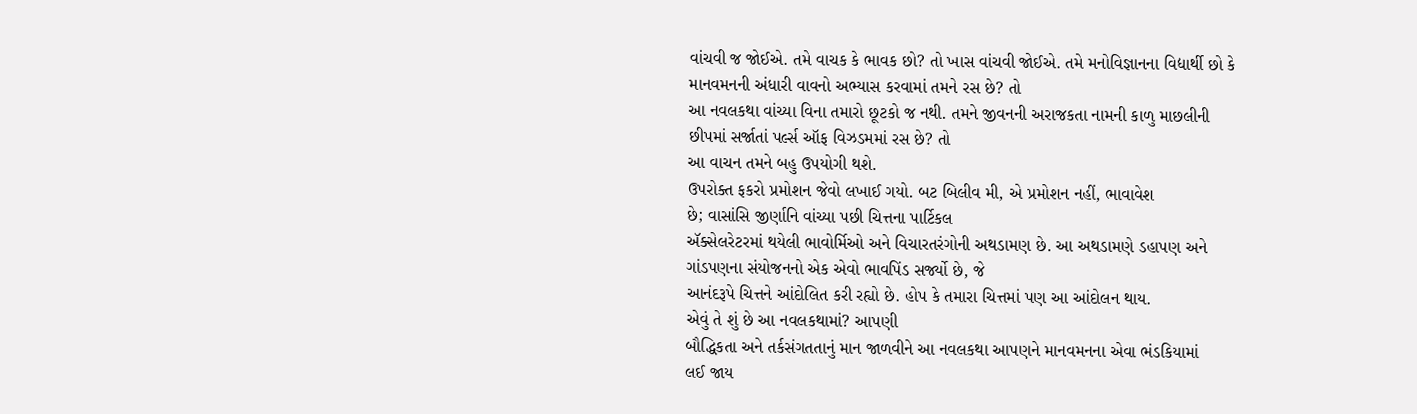વાંચવી જ જોઈએ. તમે વાચક કે ભાવક છો? તો ખાસ વાંચવી જોઈએ. તમે મનોવિજ્ઞાનના વિદ્યાર્થી છો કે
માનવમનની અંધારી વાવનો અભ્યાસ કરવામાં તમને રસ છે? તો
આ નવલકથા વાંચ્યા વિના તમારો છૂટકો જ નથી. તમને જીવનની અરાજકતા નામની કાળુ માછલીની
છીપમાં સર્જાતાં પર્લ્સ ઑફ વિઝડમમાં રસ છે? તો
આ વાચન તમને બહુ ઉપયોગી થશે.
ઉપરોક્ત ફકરો પ્રમોશન જેવો લખાઈ ગયો. બટ બિલીવ મી, એ પ્રમોશન નહીં, ભાવાવેશ
છે; વાસાંસિ જીર્ણાનિ વાંચ્યા પછી ચિત્તના પાર્ટિકલ
ઍક્સેલરેટરમાં થયેલી ભાવોર્મિઓ અને વિચારતરંગોની અથડામણ છે. આ અથડામણે ડહાપણ અને
ગાંડપણના સંયોજનનો એક એવો ભાવપિંડ સર્જ્યો છે, જે
આનંદરૂપે ચિત્તને આંદોલિત કરી રહ્યો છે. હોપ કે તમારા ચિત્તમાં પણ આ આંદોલન થાય.
એવું તે શું છે આ નવલકથામાં? આપણી
બૌદ્ધિકતા અને તર્કસંગતતાનું માન જાળવીને આ નવલકથા આપણને માનવમનના એવા ભંડકિયામાં
લઈ જાય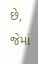છે, જેમાં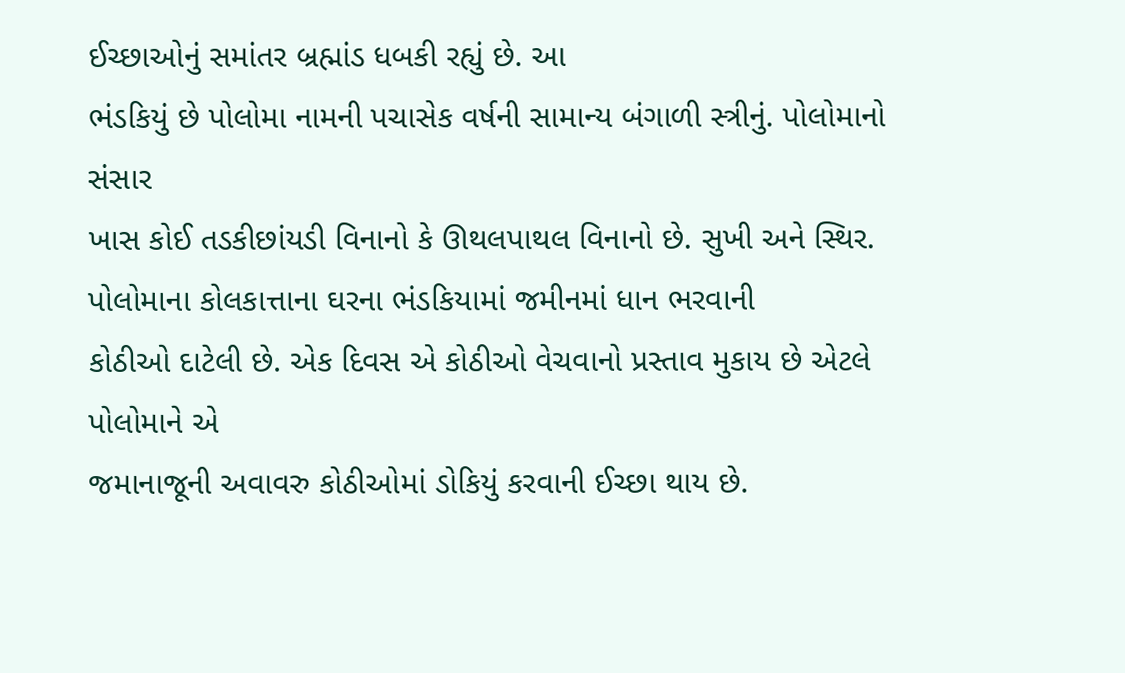ઈચ્છાઓનું સમાંતર બ્રહ્માંડ ધબકી રહ્યું છે. આ
ભંડકિયું છે પોલોમા નામની પચાસેક વર્ષની સામાન્ય બંગાળી સ્ત્રીનું. પોલોમાનો સંસાર
ખાસ કોઈ તડકીછાંયડી વિનાનો કે ઊથલપાથલ વિનાનો છે. સુખી અને સ્થિર.
પોલોમાના કોલકાત્તાના ઘરના ભંડકિયામાં જમીનમાં ધાન ભરવાની
કોઠીઓ દાટેલી છે. એક દિવસ એ કોઠીઓ વેચવાનો પ્રસ્તાવ મુકાય છે એટલે પોલોમાને એ
જમાનાજૂની અવાવરુ કોઠીઓમાં ડોકિયું કરવાની ઈચ્છા થાય છે.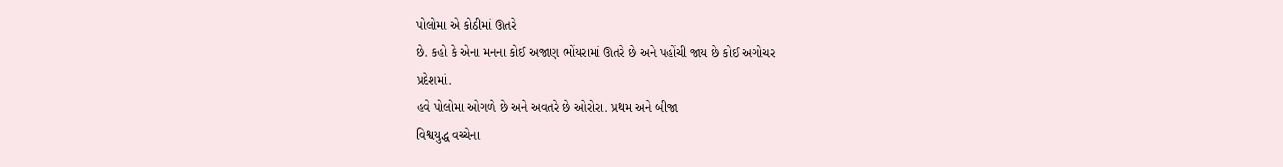પોલોમા એ કોઠીમાં ઊતરે
છે. કહો કે એના મનના કોઈ અજાણ ભોંયરામાં ઊતરે છે અને પહોંચી જાય છે કોઈ અગોચર
પ્રદેશમાં.
હવે પોલોમા ઓગળે છે અને અવતરે છે ઓરોરા. પ્રથમ અને બીજા
વિશ્વયુદ્ધ વચ્ચેના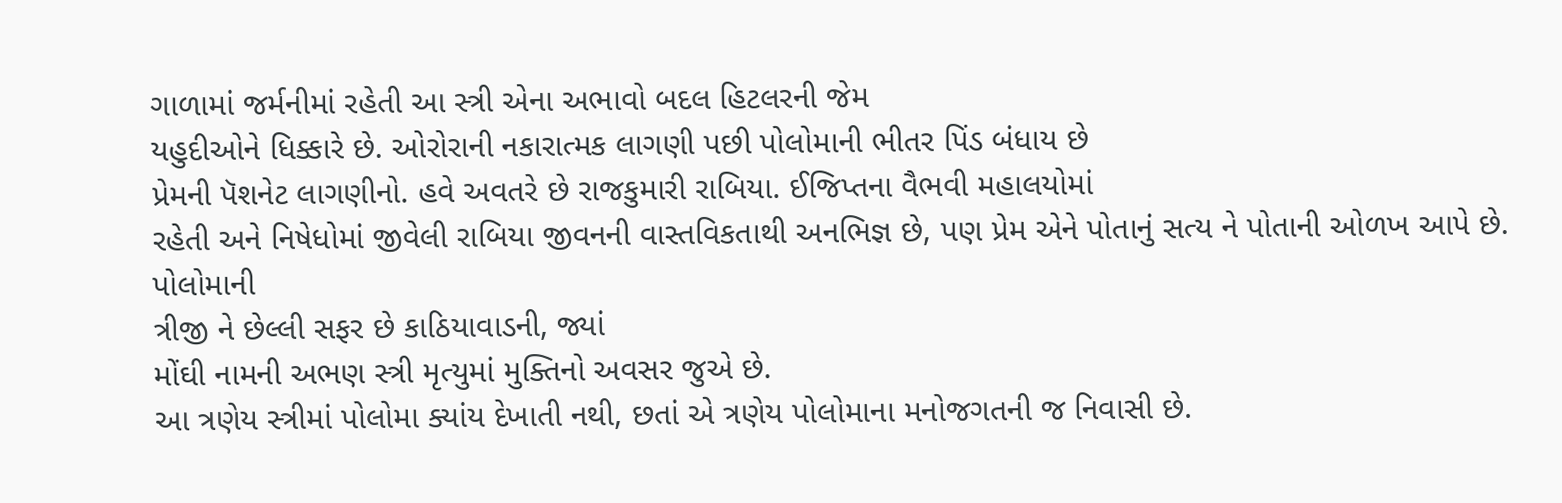ગાળામાં જર્મનીમાં રહેતી આ સ્ત્રી એના અભાવો બદલ હિટલરની જેમ
યહુદીઓને ધિક્કારે છે. ઓરોરાની નકારાત્મક લાગણી પછી પોલોમાની ભીતર પિંડ બંધાય છે
પ્રેમની પૅશનેટ લાગણીનો. હવે અવતરે છે રાજકુમારી રાબિયા. ઈજિપ્તના વૈભવી મહાલયોમાં
રહેતી અને નિષેધોમાં જીવેલી રાબિયા જીવનની વાસ્તવિકતાથી અનભિજ્ઞ છે, પણ પ્રેમ એને પોતાનું સત્ય ને પોતાની ઓળખ આપે છે. પોલોમાની
ત્રીજી ને છેલ્લી સફર છે કાઠિયાવાડની, જ્યાં
મોંઘી નામની અભણ સ્ત્રી મૃત્યુમાં મુક્તિનો અવસર જુએ છે.
આ ત્રણેય સ્ત્રીમાં પોલોમા ક્યાંય દેખાતી નથી, છતાં એ ત્રણેય પોલોમાના મનોજગતની જ નિવાસી છે.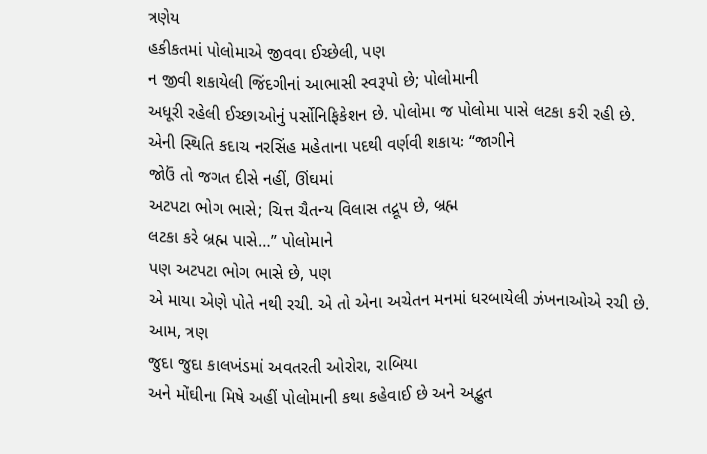ત્રણેય
હકીકતમાં પોલોમાએ જીવવા ઈચ્છેલી, પણ
ન જીવી શકાયેલી જિંદગીનાં આભાસી સ્વરૂપો છે; પોલોમાની
અધૂરી રહેલી ઈચ્છાઓનું પર્સોનિફિકેશન છે. પોલોમા જ પોલોમા પાસે લટકા કરી રહી છે.
એની સ્થિતિ કદાચ નરસિંહ મહેતાના પદથી વર્ણવી શકાયઃ “જાગીને
જોઉં તો જગત દીસે નહીં, ઊંઘમાં
અટપટા ભોગ ભાસે; ચિત્ત ચૈતન્ય વિલાસ તદ્રૂપ છે, બ્રહ્મ
લટકા કરે બ્રહ્મ પાસે…” પોલોમાને
પણ અટપટા ભોગ ભાસે છે, પણ
એ માયા એણે પોતે નથી રચી. એ તો એના અચેતન મનમાં ધરબાયેલી ઝંખનાઓએ રચી છે.
આમ, ત્રણ
જુદા જુદા કાલખંડમાં અવતરતી ઓરોરા, રાબિયા
અને મોંઘીના મિષે અહીં પોલોમાની કથા કહેવાઈ છે અને અદ્ભુત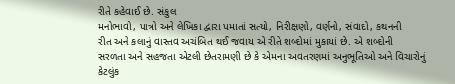રીતે કહેવાઈ છે. સંકુલ
મનોભાવો, પાત્રો અને લેખિકા દ્વારા પમાતાં સત્યો, નિરીક્ષણો, વર્ણનો, સંવાદો, કથનની
રીત અને કલાનું વાસ્તવ અચંબિત થઈ જવાય એ રીતે શબ્દોમાં મુકાયાં છે. એ શબ્દોની
સરળતા અને સહજતા એટલી છેતરામણી છે કે એમના અવતરણમાં અનુભૂતિઓ અને વિચારોનું
કેટલુંક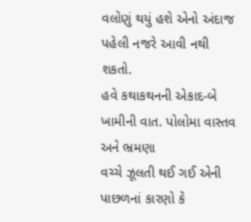વલોણું થયું હશે એનો અંદાજ પહેલી નજરે આવી નથી શકતો.
હવે કથાકથનની એકાદ-બે ખામીની વાત. પોલોમા વાસ્તવ અને ભ્રમણા
વચ્ચે ઝૂલતી થઈ ગઈ એની પાછળનાં કારણો કે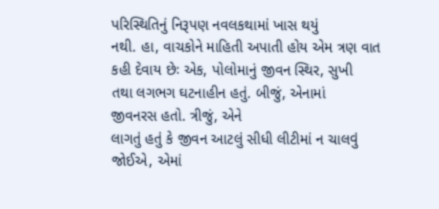પરિસ્થિતિનું નિરૂપણ નવલકથામાં ખાસ થયું
નથી. હા, વાચકોને માહિતી અપાતી હોય એમ ત્રણ વાત કહી દેવાય છેઃ એક, પોલોમાનું જીવન સ્થિર, સુખી
તથા લગભગ ઘટનાહીન હતું. બીજું, એનામાં
જીવનરસ હતો. ત્રીજું, એને
લાગતું હતું કે જીવન આટલું સીધી લીટીમાં ન ચાલવું જોઈએ, એમાં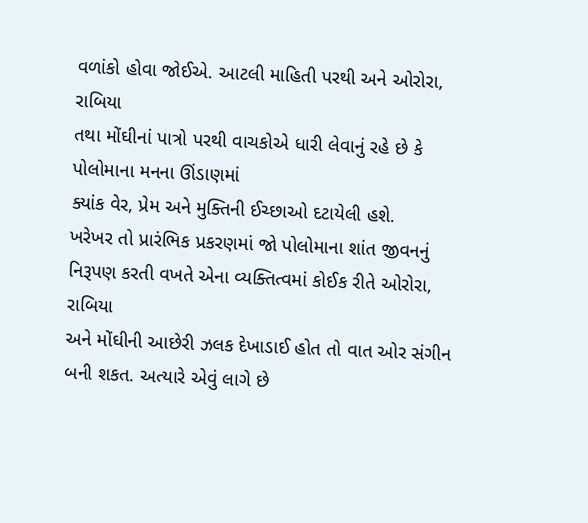વળાંકો હોવા જોઈએ. આટલી માહિતી પરથી અને ઓરોરા, રાબિયા
તથા મોંઘીનાં પાત્રો પરથી વાચકોએ ધારી લેવાનું રહે છે કે પોલોમાના મનના ઊંડાણમાં
ક્યાંક વેર, પ્રેમ અને મુક્તિની ઈચ્છાઓ દટાયેલી હશે.
ખરેખર તો પ્રારંભિક પ્રકરણમાં જો પોલોમાના શાંત જીવનનું
નિરૂપણ કરતી વખતે એના વ્યક્તિત્વમાં કોઈક રીતે ઓરોરા, રાબિયા
અને મોંઘીની આછેરી ઝલક દેખાડાઈ હોત તો વાત ઓર સંગીન બની શકત. અત્યારે એવું લાગે છે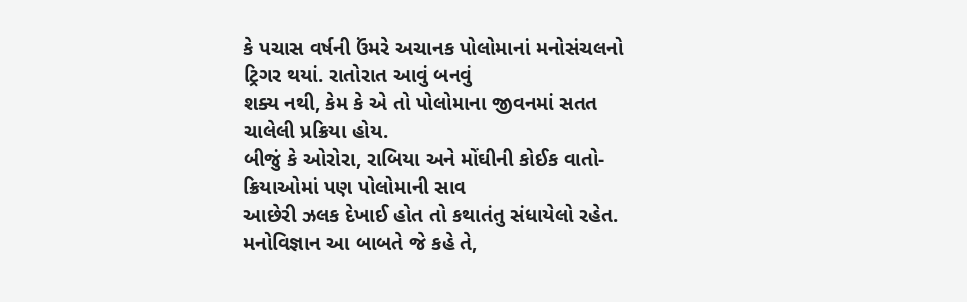કે પચાસ વર્ષની ઉંમરે અચાનક પોલોમાનાં મનોસંચલનો ટ્રિગર થયાં. રાતોરાત આવું બનવું
શક્ય નથી, કેમ કે એ તો પોલોમાના જીવનમાં સતત ચાલેલી પ્રક્રિયા હોય.
બીજું કે ઓરોરા, રાબિયા અને મોંઘીની કોઈક વાતો-ક્રિયાઓમાં પણ પોલોમાની સાવ
આછેરી ઝલક દેખાઈ હોત તો કથાતંતુ સંધાયેલો રહેત. મનોવિજ્ઞાન આ બાબતે જે કહે તે,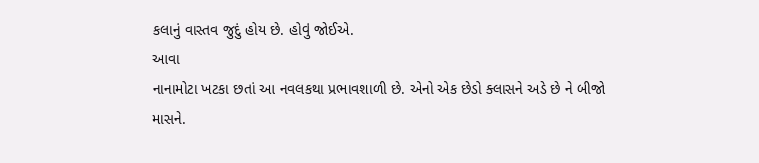કલાનું વાસ્તવ જુદું હોય છે. હોવું જોઈએ.
આવા
નાનામોટા ખટકા છતાં આ નવલકથા પ્રભાવશાળી છે. એનો એક છેડો ક્લાસને અડે છે ને બીજો
માસને.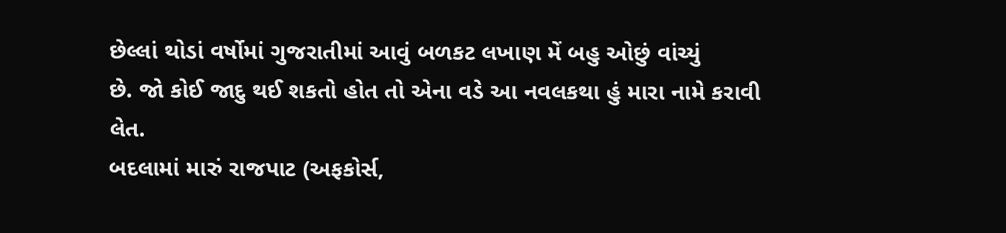છેલ્લાં થોડાં વર્ષોમાં ગુજરાતીમાં આવું બળકટ લખાણ મેં બહુ ઓછું વાંચ્યું
છે. જો કોઈ જાદુ થઈ શકતો હોત તો એના વડે આ નવલકથા હું મારા નામે કરાવી લેત.
બદલામાં મારું રાજપાટ (અફકોર્સ,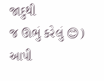જાદુથી
જ ઊભું કરેલું 😊) આપી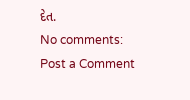દેત.
No comments:
Post a Comment